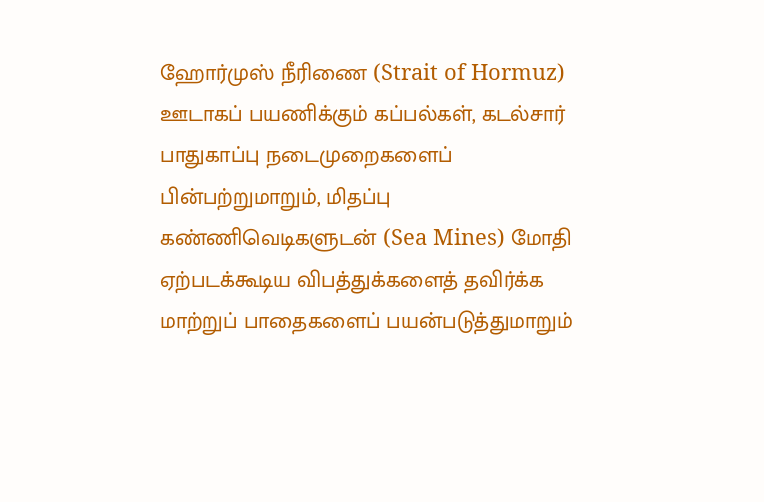ஹோர்முஸ் நீரிணை (Strait of Hormuz) ஊடாகப் பயணிக்கும் கப்பல்கள், கடல்சார் பாதுகாப்பு நடைமுறைகளைப் பின்பற்றுமாறும், மிதப்பு கண்ணிவெடிகளுடன் (Sea Mines) மோதி ஏற்படக்கூடிய விபத்துக்களைத் தவிர்க்க மாற்றுப் பாதைகளைப் பயன்படுத்துமாறும்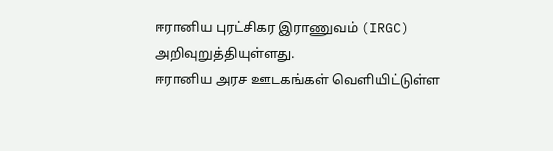ஈரானிய புரட்சிகர இராணுவம் (IRGC) அறிவுறுத்தியுள்ளது.
ஈரானிய அரச ஊடகங்கள் வெளியிட்டுள்ள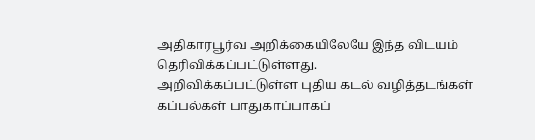அதிகாரபூர்வ அறிக்கையிலேயே இந்த விடயம் தெரிவிக்கப்பட்டுள்ளது.
அறிவிக்கப்பட்டுள்ள புதிய கடல் வழித்தடங்கள்
கப்பல்கள் பாதுகாப்பாகப்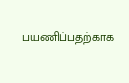பயணிப்பதற்காக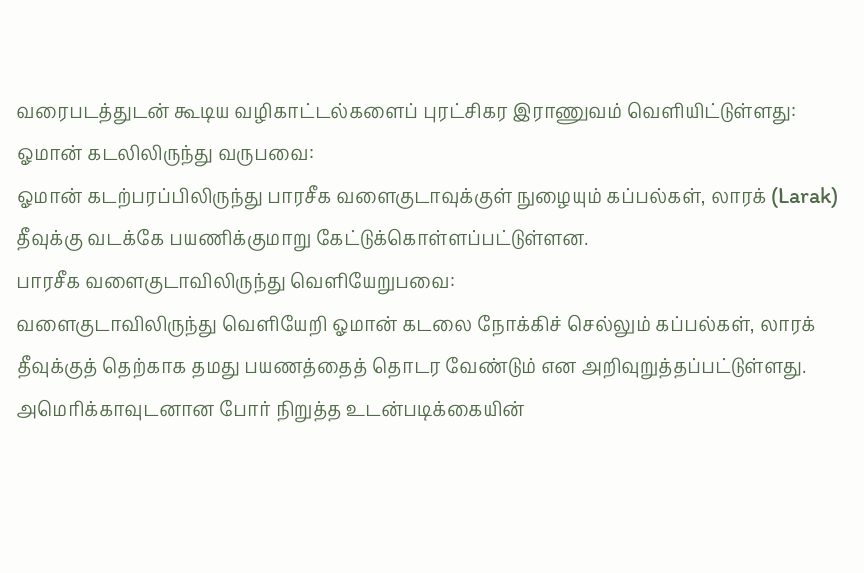வரைபடத்துடன் கூடிய வழிகாட்டல்களைப் புரட்சிகர இராணுவம் வெளியிட்டுள்ளது:
ஓமான் கடலிலிருந்து வருபவை:
ஓமான் கடற்பரப்பிலிருந்து பாரசீக வளைகுடாவுக்குள் நுழையும் கப்பல்கள், லாரக் (Larak) தீவுக்கு வடக்கே பயணிக்குமாறு கேட்டுக்கொள்ளப்பட்டுள்ளன.
பாரசீக வளைகுடாவிலிருந்து வெளியேறுபவை:
வளைகுடாவிலிருந்து வெளியேறி ஓமான் கடலை நோக்கிச் செல்லும் கப்பல்கள், லாரக் தீவுக்குத் தெற்காக தமது பயணத்தைத் தொடர வேண்டும் என அறிவுறுத்தப்பட்டுள்ளது.
அமெரிக்காவுடனான போர் நிறுத்த உடன்படிக்கையின்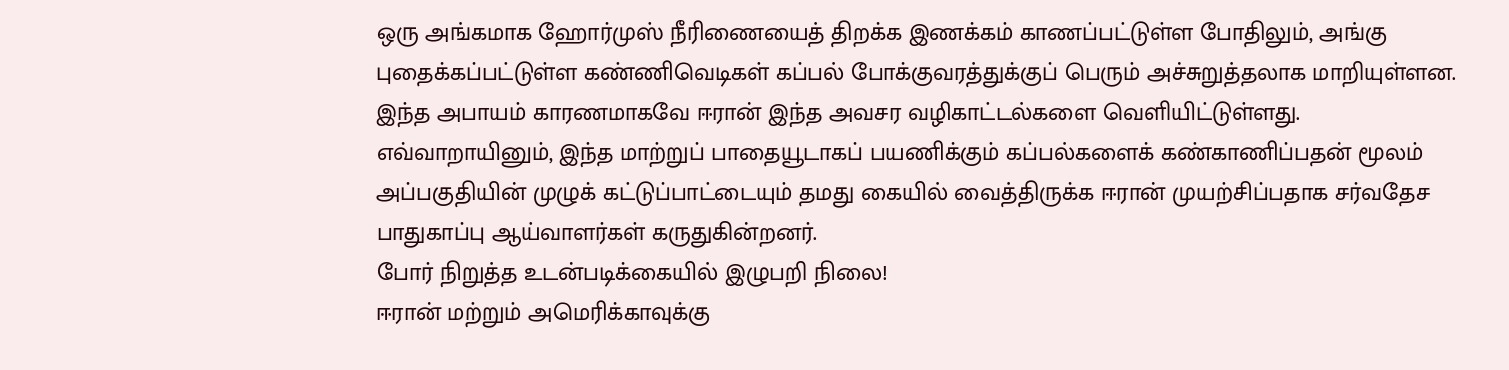ஒரு அங்கமாக ஹோர்முஸ் நீரிணையைத் திறக்க இணக்கம் காணப்பட்டுள்ள போதிலும், அங்கு புதைக்கப்பட்டுள்ள கண்ணிவெடிகள் கப்பல் போக்குவரத்துக்குப் பெரும் அச்சுறுத்தலாக மாறியுள்ளன. இந்த அபாயம் காரணமாகவே ஈரான் இந்த அவசர வழிகாட்டல்களை வெளியிட்டுள்ளது.
எவ்வாறாயினும், இந்த மாற்றுப் பாதையூடாகப் பயணிக்கும் கப்பல்களைக் கண்காணிப்பதன் மூலம் அப்பகுதியின் முழுக் கட்டுப்பாட்டையும் தமது கையில் வைத்திருக்க ஈரான் முயற்சிப்பதாக சர்வதேச பாதுகாப்பு ஆய்வாளர்கள் கருதுகின்றனர்.
போர் நிறுத்த உடன்படிக்கையில் இழுபறி நிலை!
ஈரான் மற்றும் அமெரிக்காவுக்கு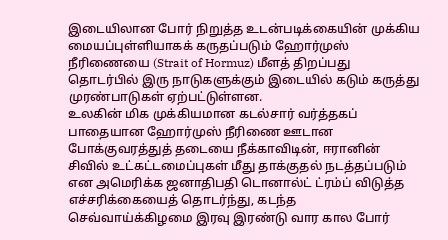இடையிலான போர் நிறுத்த உடன்படிக்கையின் முக்கிய மையப்புள்ளியாகக் கருதப்படும் ஹோர்முஸ் நீரிணையை (Strait of Hormuz) மீளத் திறப்பது தொடர்பில் இரு நாடுகளுக்கும் இடையில் கடும் கருத்து முரண்பாடுகள் ஏற்பட்டுள்ளன.
உலகின் மிக முக்கியமான கடல்சார் வர்த்தகப் பாதையான ஹோர்முஸ் நீரிணை ஊடான போக்குவரத்துத் தடையை நீக்காவிடின், ஈரானின் சிவில் உட்கட்டமைப்புகள் மீது தாக்குதல் நடத்தப்படும் என அமெரிக்க ஜனாதிபதி டொனால்ட் ட்ரம்ப் விடுத்த எச்சரிக்கையைத் தொடர்ந்து, கடந்த செவ்வாய்க்கிழமை இரவு இரண்டு வார கால போர்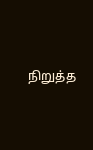நிறுத்த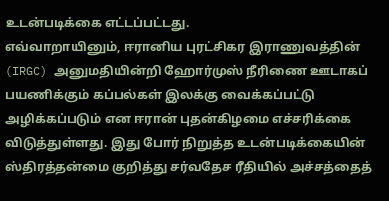உடன்படிக்கை எட்டப்பட்டது.
எவ்வாறாயினும், ஈரானிய புரட்சிகர இராணுவத்தின் (IRGC) அனுமதியின்றி ஹோர்முஸ் நீரிணை ஊடாகப் பயணிக்கும் கப்பல்கள் இலக்கு வைக்கப்பட்டு அழிக்கப்படும் என ஈரான் புதன்கிழமை எச்சரிக்கை விடுத்துள்ளது. இது போர் நிறுத்த உடன்படிக்கையின் ஸ்திரத்தன்மை குறித்து சர்வதேச ரீதியில் அச்சத்தைத்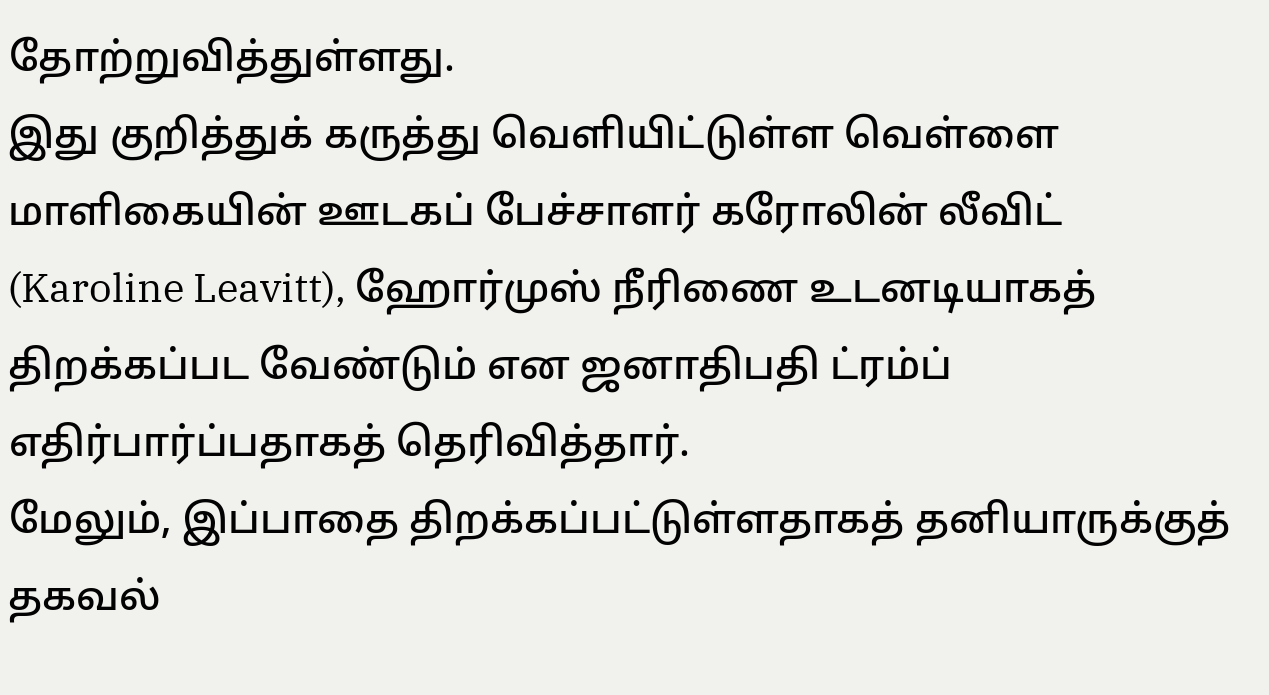தோற்றுவித்துள்ளது.
இது குறித்துக் கருத்து வெளியிட்டுள்ள வெள்ளை மாளிகையின் ஊடகப் பேச்சாளர் கரோலின் லீவிட் (Karoline Leavitt), ஹோர்முஸ் நீரிணை உடனடியாகத் திறக்கப்பட வேண்டும் என ஜனாதிபதி ட்ரம்ப் எதிர்பார்ப்பதாகத் தெரிவித்தார்.
மேலும், இப்பாதை திறக்கப்பட்டுள்ளதாகத் தனியாருக்குத் தகவல்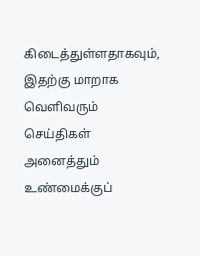கிடைத்துள்ளதாகவும், இதற்கு மாறாக வெளிவரும் செய்திகள் அனைத்தும் உண்மைக்குப்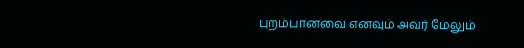புறம்பானவை எனவும் அவர் மேலும்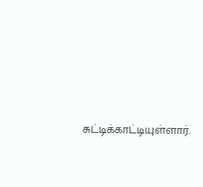சுட்டிக்காட்டியுள்ளார்.